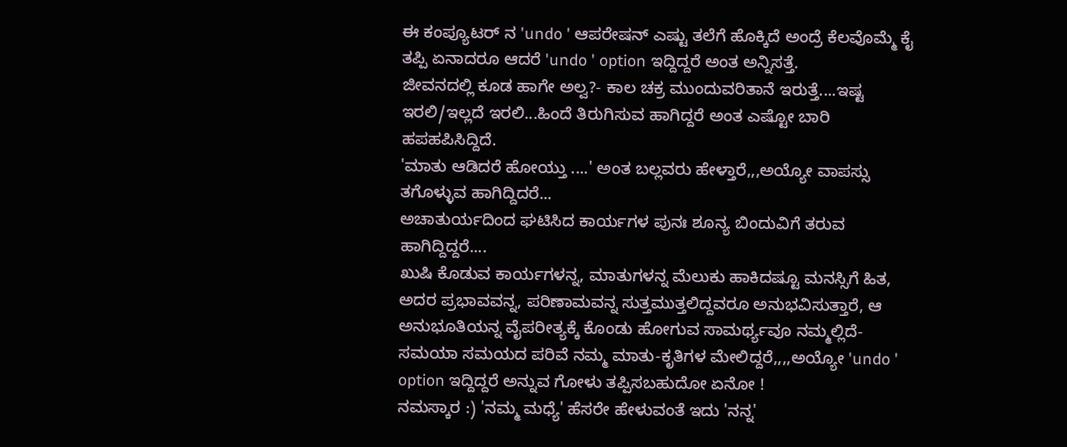ಈ ಕಂಪ್ಯೂಟರ್ ನ 'undo ' ಆಪರೇಷನ್ ಎಷ್ಟು ತಲೆಗೆ ಹೊಕ್ಕಿದೆ ಅಂದ್ರೆ ಕೆಲವೊಮ್ಮೆ ಕೈ ತಪ್ಪಿ ಏನಾದರೂ ಆದರೆ 'undo ' option ಇದ್ದಿದ್ದರೆ ಅಂತ ಅನ್ನಿಸತ್ತೆ.
ಜೀವನದಲ್ಲಿ ಕೂಡ ಹಾಗೇ ಅಲ್ವ?- ಕಾಲ ಚಕ್ರ ಮುಂದುವರಿತಾನೆ ಇರುತ್ತೆ....ಇಷ್ಟ ಇರಲಿ/ಇಲ್ಲದೆ ಇರಲಿ...ಹಿಂದೆ ತಿರುಗಿಸುವ ಹಾಗಿದ್ದರೆ ಅಂತ ಎಷ್ಟೋ ಬಾರಿ ಹಪಹಪಿಸಿದ್ದಿದೆ.
'ಮಾತು ಆಡಿದರೆ ಹೋಯ್ತು ....' ಅಂತ ಬಲ್ಲವರು ಹೇಳ್ತಾರೆ,,,ಅಯ್ಯೋ ವಾಪಸ್ಸು ತಗೊಳ್ಳುವ ಹಾಗಿದ್ದಿದರೆ...
ಅಚಾತುರ್ಯದಿಂದ ಘಟಿಸಿದ ಕಾರ್ಯಗಳ ಪುನಃ ಶೂನ್ಯ ಬಿಂದುವಿಗೆ ತರುವ ಹಾಗಿದ್ದಿದ್ದರೆ....
ಖುಷಿ ಕೊಡುವ ಕಾರ್ಯಗಳನ್ನ, ಮಾತುಗಳನ್ನ ಮೆಲುಕು ಹಾಕಿದಷ್ಟೂ ಮನಸ್ಸಿಗೆ ಹಿತ, ಅದರ ಪ್ರಭಾವವನ್ನ, ಪರಿಣಾಮವನ್ನ ಸುತ್ತಮುತ್ತಲಿದ್ದವರೂ ಅನುಭವಿಸುತ್ತಾರೆ, ಆ ಅನುಭೂತಿಯನ್ನ ವೈಪರೀತ್ಯಕ್ಕೆ ಕೊಂಡು ಹೋಗುವ ಸಾಮರ್ಥ್ಯವೂ ನಮ್ಮಲ್ಲಿದೆ- ಸಮಯಾ ಸಮಯದ ಪರಿವೆ ನಮ್ಮ ಮಾತು-ಕೃತಿಗಳ ಮೇಲಿದ್ದರೆ,,,,ಅಯ್ಯೋ 'undo ' option ಇದ್ದಿದ್ದರೆ ಅನ್ನುವ ಗೋಳು ತಪ್ಪಿಸಬಹುದೋ ಏನೋ !
ನಮಸ್ಕಾರ :) 'ನಮ್ಮ ಮಧ್ಯೆ' ಹೆಸರೇ ಹೇಳುವಂತೆ ಇದು 'ನನ್ನ'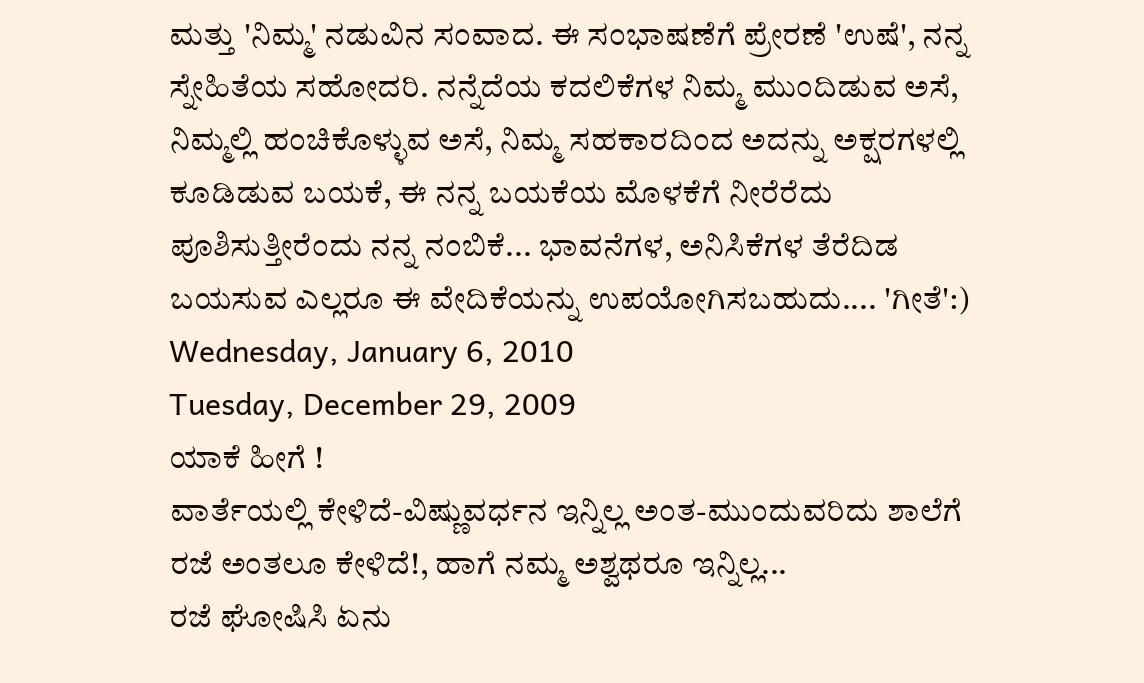ಮತ್ತು 'ನಿಮ್ಮ' ನಡುವಿನ ಸಂವಾದ. ಈ ಸಂಭಾಷಣೆಗೆ ಪ್ರೇರಣೆ 'ಉಷೆ', ನನ್ನ ಸ್ನೇಹಿತೆಯ ಸಹೋದರಿ. ನನ್ನೆದೆಯ ಕದಲಿಕೆಗಳ ನಿಮ್ಮ ಮುಂದಿಡುವ ಅಸೆ, ನಿಮ್ಮಲ್ಲಿ ಹಂಚಿಕೊಳ್ಳುವ ಅಸೆ, ನಿಮ್ಮ ಸಹಕಾರದಿಂದ ಅದನ್ನು ಅಕ್ಷರಗಳಲ್ಲಿ ಕೂಡಿಡುವ ಬಯಕೆ, ಈ ನನ್ನ ಬಯಕೆಯ ಮೊಳಕೆಗೆ ನೀರೆರೆದು ಪೂಶಿಸುತ್ತೀರೆಂದು ನನ್ನ ನಂಬಿಕೆ... ಭಾವನೆಗಳ, ಅನಿಸಿಕೆಗಳ ತೆರೆದಿಡ ಬಯಸುವ ಎಲ್ಲರೂ ಈ ವೇದಿಕೆಯನ್ನು ಉಪಯೋಗಿಸಬಹುದು.... 'ಗೀತೆ':)
Wednesday, January 6, 2010
Tuesday, December 29, 2009
ಯಾಕೆ ಹೀಗೆ !
ವಾರ್ತೆಯಲ್ಲಿ ಕೇಳಿದೆ-ವಿಷ್ಣುವರ್ಧನ ಇನ್ನಿಲ್ಲ ಅಂತ-ಮುಂದುವರಿದು ಶಾಲೆಗೆ ರಜೆ ಅಂತಲೂ ಕೇಳಿದೆ!, ಹಾಗೆ ನಮ್ಮ ಅಶ್ವಥರೂ ಇನ್ನಿಲ್ಲ...
ರಜೆ ಘೋಷಿಸಿ ಏನು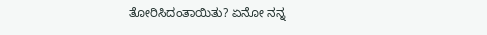ತೋರಿಸಿದಂತಾಯಿತು? ಏನೋ ನನ್ನ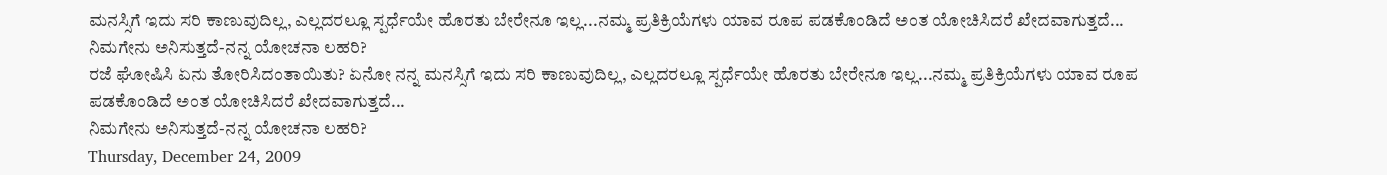ಮನಸ್ಸಿಗೆ ಇದು ಸರಿ ಕಾಣುವುದಿಲ್ಲ, ಎಲ್ಲದರಲ್ಲೂ ಸ್ಪರ್ಧೆಯೇ ಹೊರತು ಬೇರೇನೂ ಇಲ್ಲ...ನಮ್ಮ ಪ್ರತಿಕ್ರಿಯೆಗಳು ಯಾವ ರೂಪ ಪಡಕೊಂಡಿದೆ ಅಂತ ಯೋಚಿಸಿದರೆ ಖೇದವಾಗುತ್ತದೆ...
ನಿಮಗೇನು ಅನಿಸುತ್ತದೆ-ನನ್ನ ಯೋಚನಾ ಲಹರಿ?
ರಜೆ ಘೋಷಿಸಿ ಏನು ತೋರಿಸಿದಂತಾಯಿತು? ಏನೋ ನನ್ನ ಮನಸ್ಸಿಗೆ ಇದು ಸರಿ ಕಾಣುವುದಿಲ್ಲ, ಎಲ್ಲದರಲ್ಲೂ ಸ್ಪರ್ಧೆಯೇ ಹೊರತು ಬೇರೇನೂ ಇಲ್ಲ...ನಮ್ಮ ಪ್ರತಿಕ್ರಿಯೆಗಳು ಯಾವ ರೂಪ ಪಡಕೊಂಡಿದೆ ಅಂತ ಯೋಚಿಸಿದರೆ ಖೇದವಾಗುತ್ತದೆ...
ನಿಮಗೇನು ಅನಿಸುತ್ತದೆ-ನನ್ನ ಯೋಚನಾ ಲಹರಿ?
Thursday, December 24, 2009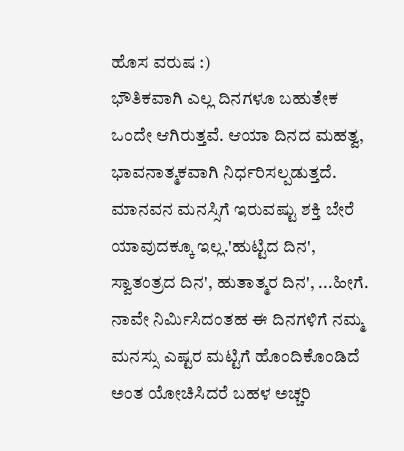ಹೊಸ ವರುಷ :)
ಭೌತಿಕವಾಗಿ ಎಲ್ಲ ದಿನಗಳೂ ಬಹುತೇಕ ಒಂದೇ ಆಗಿರುತ್ತವೆ. ಆಯಾ ದಿನದ ಮಹತ್ವ, ಭಾವನಾತ್ಮಕವಾಗಿ ನಿರ್ಧರಿಸಲ್ಪಡುತ್ತದೆ. ಮಾನವನ ಮನಸ್ಸಿಗೆ ಇರುವಷ್ಟು ಶಕ್ತಿ ಬೇರೆ ಯಾವುದಕ್ಕೂ ಇಲ್ಲ.'ಹುಟ್ಟಿದ ದಿನ', ಸ್ವಾತಂತ್ರದ ದಿನ', ಹುತಾತ್ಮರ ದಿನ', ...ಹೀಗೆ. ನಾವೇ ನಿರ್ಮಿಸಿದಂತಹ ಈ ದಿನಗಳಿಗೆ ನಮ್ಮ ಮನಸ್ಸು ಎಷ್ಟರ ಮಟ್ಟಿಗೆ ಹೊಂದಿಕೊಂಡಿದೆ ಅಂತ ಯೋಚಿಸಿದರೆ ಬಹಳ ಅಚ್ಚರಿ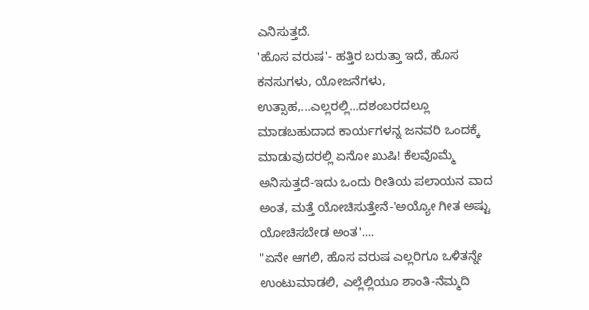ಎನಿಸುತ್ತದೆ.
'ಹೊಸ ವರುಷ'- ಹತ್ತಿರ ಬರುತ್ತಾ ಇದೆ, ಹೊಸ ಕನಸುಗಳು, ಯೋಜನೆಗಳು, ಉತ್ಸಾಹ,...ಎಲ್ಲರಲ್ಲಿ...ದಶಂಬರದಲ್ಲೂ ಮಾಡಬಹುದಾದ ಕಾರ್ಯಗಳನ್ನ ಜನವರಿ ಒಂದಕ್ಕೆ ಮಾಡುವುದರಲ್ಲಿ ಏನೋ ಖುಷಿ! ಕೆಲವೊಮ್ಮೆ ಅನಿಸುತ್ತದೆ-ಇದು ಒಂದು ರೀತಿಯ ಪಲಾಯನ ವಾದ ಅಂತ, ಮತ್ತೆ ಯೋಚಿಸುತ್ತೇನೆ-'ಅಯ್ಯೋ ಗೀತ ಅಷ್ಟು ಯೋಚಿಸಬೇಡ ಅಂತ'....
"ಏನೇ ಆಗಲಿ, ಹೊಸ ವರುಷ ಎಲ್ಲರಿಗೂ ಒಳಿತನ್ನೇ ಉಂಟುಮಾಡಲಿ, ಎಲ್ಲೆಲ್ಲಿಯೂ ಶಾಂತಿ-ನೆಮ್ಮದಿ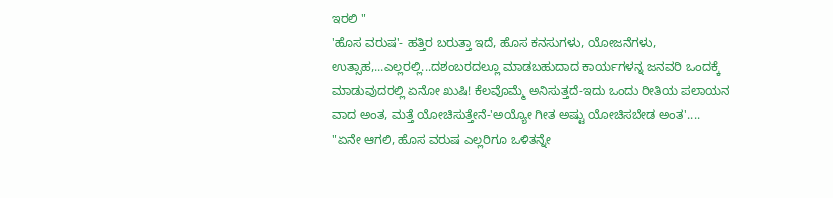ಇರಲಿ "
'ಹೊಸ ವರುಷ'- ಹತ್ತಿರ ಬರುತ್ತಾ ಇದೆ, ಹೊಸ ಕನಸುಗಳು, ಯೋಜನೆಗಳು, ಉತ್ಸಾಹ,...ಎಲ್ಲರಲ್ಲಿ...ದಶಂಬರದಲ್ಲೂ ಮಾಡಬಹುದಾದ ಕಾರ್ಯಗಳನ್ನ ಜನವರಿ ಒಂದಕ್ಕೆ ಮಾಡುವುದರಲ್ಲಿ ಏನೋ ಖುಷಿ! ಕೆಲವೊಮ್ಮೆ ಅನಿಸುತ್ತದೆ-ಇದು ಒಂದು ರೀತಿಯ ಪಲಾಯನ ವಾದ ಅಂತ, ಮತ್ತೆ ಯೋಚಿಸುತ್ತೇನೆ-'ಅಯ್ಯೋ ಗೀತ ಅಷ್ಟು ಯೋಚಿಸಬೇಡ ಅಂತ'....
"ಏನೇ ಆಗಲಿ, ಹೊಸ ವರುಷ ಎಲ್ಲರಿಗೂ ಒಳಿತನ್ನೇ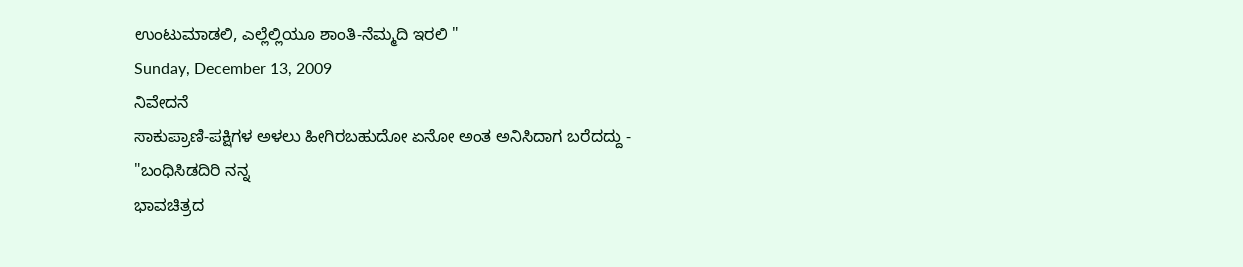ಉಂಟುಮಾಡಲಿ, ಎಲ್ಲೆಲ್ಲಿಯೂ ಶಾಂತಿ-ನೆಮ್ಮದಿ ಇರಲಿ "
Sunday, December 13, 2009
ನಿವೇದನೆ
ಸಾಕುಪ್ರಾಣಿ-ಪಕ್ಷಿಗಳ ಅಳಲು ಹೀಗಿರಬಹುದೋ ಏನೋ ಅಂತ ಅನಿಸಿದಾಗ ಬರೆದದ್ದು -
"ಬಂಧಿಸಿಡದಿರಿ ನನ್ನ
ಭಾವಚಿತ್ರದ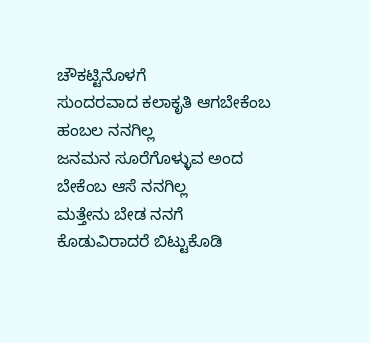ಚೌಕಟ್ಟಿನೊಳಗೆ
ಸುಂದರವಾದ ಕಲಾಕೃತಿ ಆಗಬೇಕೆಂಬ
ಹಂಬಲ ನನಗಿಲ್ಲ
ಜನಮನ ಸೂರೆಗೊಳ್ಳುವ ಅಂದ
ಬೇಕೆಂಬ ಆಸೆ ನನಗಿಲ್ಲ
ಮತ್ತೇನು ಬೇಡ ನನಗೆ
ಕೊಡುವಿರಾದರೆ ಬಿಟ್ಟುಕೊಡಿ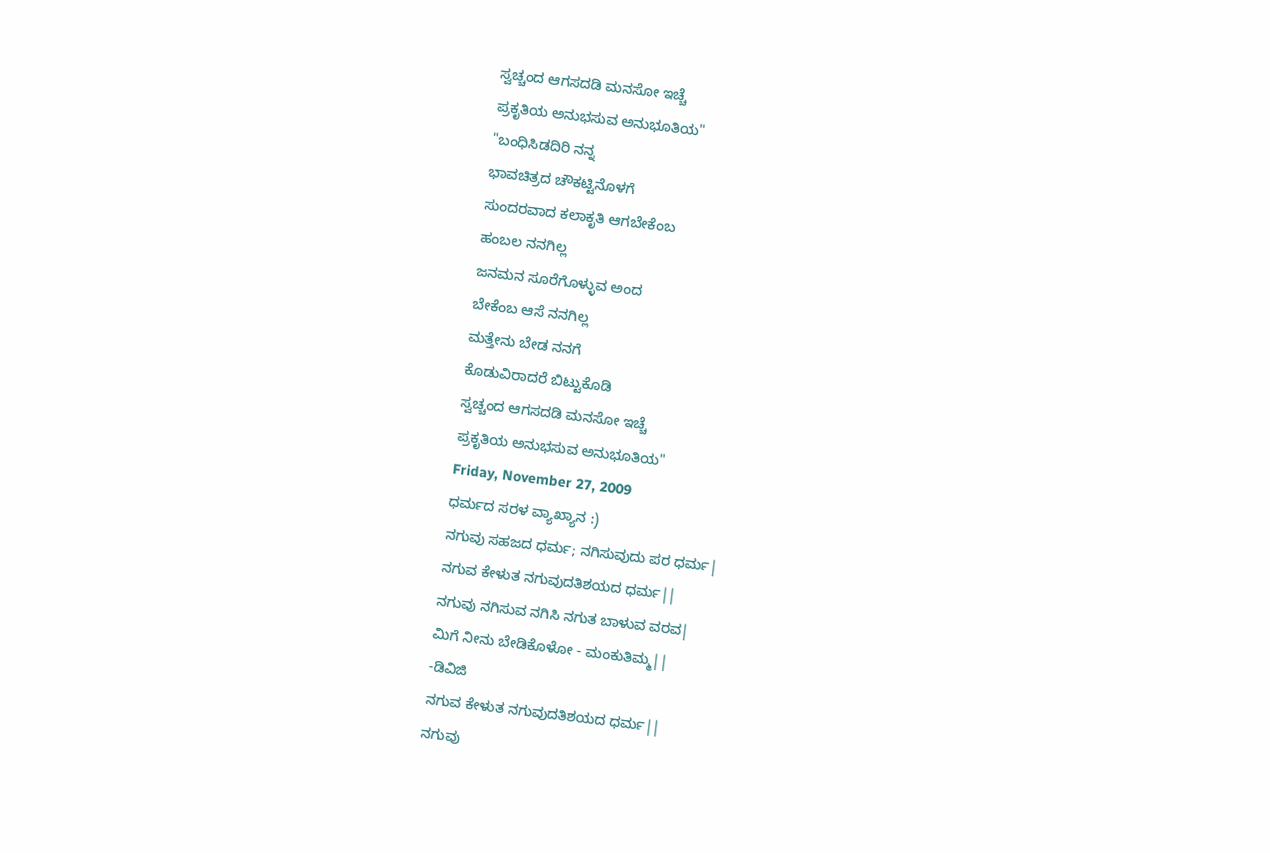ಸ್ವಚ್ಚಂದ ಆಗಸದಡಿ ಮನಸೋ ಇಚ್ಚೆ
ಪ್ರಕೃತಿಯ ಅನುಭಸುವ ಅನುಭೂತಿಯ"
"ಬಂಧಿಸಿಡದಿರಿ ನನ್ನ
ಭಾವಚಿತ್ರದ ಚೌಕಟ್ಟಿನೊಳಗೆ
ಸುಂದರವಾದ ಕಲಾಕೃತಿ ಆಗಬೇಕೆಂಬ
ಹಂಬಲ ನನಗಿಲ್ಲ
ಜನಮನ ಸೂರೆಗೊಳ್ಳುವ ಅಂದ
ಬೇಕೆಂಬ ಆಸೆ ನನಗಿಲ್ಲ
ಮತ್ತೇನು ಬೇಡ ನನಗೆ
ಕೊಡುವಿರಾದರೆ ಬಿಟ್ಟುಕೊಡಿ
ಸ್ವಚ್ಚಂದ ಆಗಸದಡಿ ಮನಸೋ ಇಚ್ಚೆ
ಪ್ರಕೃತಿಯ ಅನುಭಸುವ ಅನುಭೂತಿಯ"
Friday, November 27, 2009
ಧರ್ಮದ ಸರಳ ವ್ಯಾಖ್ಯಾನ :)
ನಗುವು ಸಹಜದ ಧರ್ಮ; ನಗಿಸುವುದು ಪರ ಧರ್ಮ|
ನಗುವ ಕೇಳುತ ನಗುವುದತಿಶಯದ ಧರ್ಮ||
ನಗುವು ನಗಿಸುವ ನಗಿಸಿ ನಗುತ ಬಾಳುವ ವರವ|
ಮಿಗೆ ನೀನು ಬೇಡಿಕೊಳೋ - ಮಂಕುತಿಮ್ಮ||
-ಡಿವಿಜಿ
ನಗುವ ಕೇಳುತ ನಗುವುದತಿಶಯದ ಧರ್ಮ||
ನಗುವು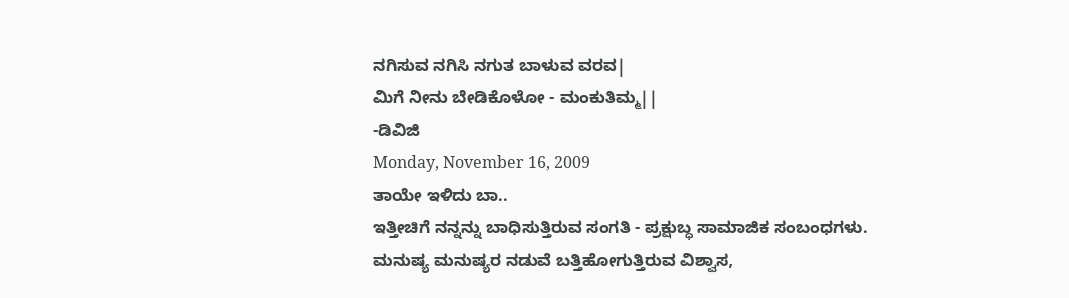ನಗಿಸುವ ನಗಿಸಿ ನಗುತ ಬಾಳುವ ವರವ|
ಮಿಗೆ ನೀನು ಬೇಡಿಕೊಳೋ - ಮಂಕುತಿಮ್ಮ||
-ಡಿವಿಜಿ
Monday, November 16, 2009
ತಾಯೇ ಇಳಿದು ಬಾ..
ಇತ್ತೀಚಿಗೆ ನನ್ನನ್ನು ಬಾಧಿಸುತ್ತಿರುವ ಸಂಗತಿ - ಪ್ರಕ್ಷುಬ್ಧ ಸಾಮಾಜಿಕ ಸಂಬಂಧಗಳು.
ಮನುಷ್ಯ ಮನುಷ್ಯರ ನಡುವೆ ಬತ್ತಿಹೋಗುತ್ತಿರುವ ವಿಶ್ವಾಸ,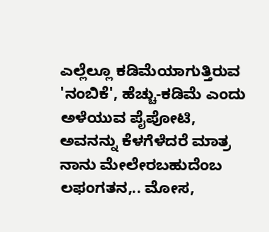ಎಲ್ಲೆಲ್ಲೂ ಕಡಿಮೆಯಾಗುತ್ತಿರುವ 'ನಂಬಿಕೆ', ಹೆಚ್ಚು-ಕಡಿಮೆ ಎಂದು ಅಳೆಯುವ ಪೈಪೋಟಿ, ಅವನನ್ನು ಕೆಳಗೆಳೆದರೆ ಮಾತ್ರ ನಾನು ಮೇಲೇರಬಹುದೆಂಬ ಲಫಂಗತನ,.. ಮೋಸ,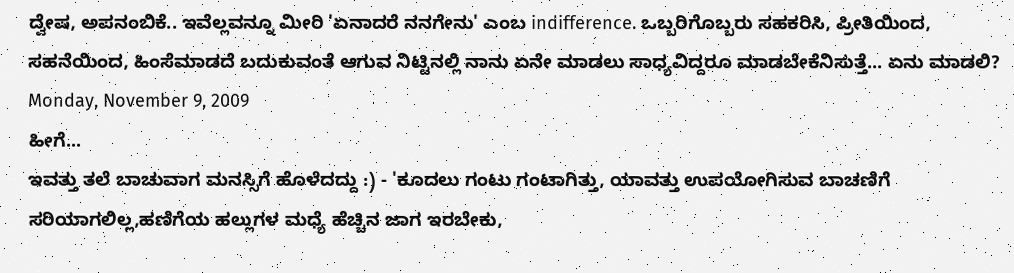ದ್ವೇಷ, ಅಪನಂಬಿಕೆ.. ಇವೆಲ್ಲವನ್ನೂ ಮೀರಿ 'ಏನಾದರೆ ನನಗೇನು' ಎಂಬ indifference. ಒಬ್ಬರಿಗೊಬ್ಬರು ಸಹಕರಿಸಿ, ಪ್ರೀತಿಯಿಂದ, ಸಹನೆಯಿಂದ, ಹಿಂಸೆಮಾಡದೆ ಬದುಕುವಂತೆ ಆಗುವ ನಿಟ್ಟಿನಲ್ಲಿ ನಾನು ಏನೇ ಮಾಡಲು ಸಾಧ್ಯವಿದ್ದರೂ ಮಾಡಬೇಕೆನಿಸುತ್ತೆ... ಏನು ಮಾಡಲಿ?
Monday, November 9, 2009
ಹೀಗೆ...
ಇವತ್ತು ತಲೆ ಬಾಚುವಾಗ ಮನಸ್ಸಿಗೆ ಹೊಳೆದದ್ದು :) - 'ಕೂದಲು ಗಂಟು ಗಂಟಾಗಿತ್ತು, ಯಾವತ್ತು ಉಪಯೋಗಿಸುವ ಬಾಚಣಿಗೆ ಸರಿಯಾಗಲಿಲ್ಲ,ಹಣಿಗೆಯ ಹಲ್ಲುಗಳ ಮಧ್ಯೆ ಹೆಚ್ಚಿನ ಜಾಗ ಇರಬೇಕು,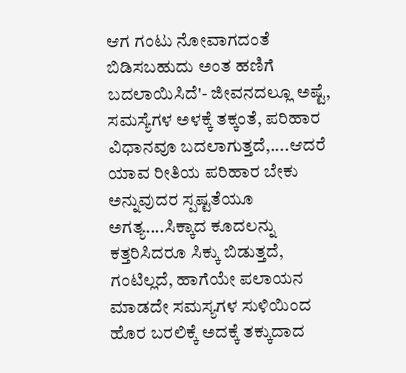ಆಗ ಗಂಟು ನೋವಾಗದಂತೆ ಬಿಡಿಸಬಹುದು ಅಂತ ಹಣಿಗೆ ಬದಲಾಯಿಸಿದೆ'- ಜೀವನದಲ್ಲೂ ಅಷ್ಟೆ, ಸಮಸ್ಯೆಗಳ ಅಳಕ್ಕೆ ತಕ್ಕಂತೆ, ಪರಿಹಾರ ವಿಧಾನವೂ ಬದಲಾಗುತ್ತದೆ,....ಆದರೆ ಯಾವ ರೀತಿಯ ಪರಿಹಾರ ಬೇಕು ಅನ್ನುವುದರ ಸ್ಪಷ್ಟತೆಯೂ ಅಗತ್ಯ....ಸಿಕ್ಕಾದ ಕೂದಲನ್ನು ಕತ್ತರಿಸಿದರೂ ಸಿಕ್ಕು ಬಿಡುತ್ತದೆ, ಗಂಟಿಲ್ಲದೆ, ಹಾಗೆಯೇ ಪಲಾಯನ ಮಾಡದೇ ಸಮಸ್ಯಗಳ ಸುಳಿಯಿಂದ ಹೊರ ಬರಲಿಕ್ಕೆ ಅದಕ್ಕೆ ತಕ್ಕುದಾದ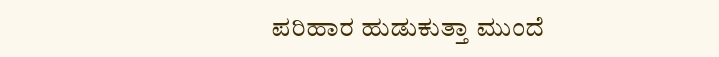ಪರಿಹಾರ ಹುಡುಕುತ್ತಾ ಮುಂದೆ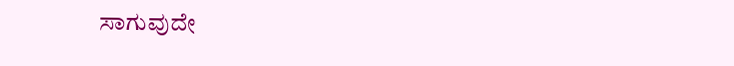ಸಾಗುವುದೇ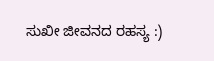ಸುಖೀ ಜೀವನದ ರಹಸ್ಯ :)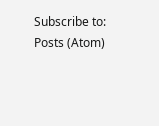Subscribe to:
Posts (Atom)